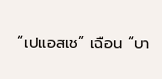“เปแอสเช” เฉือน “บา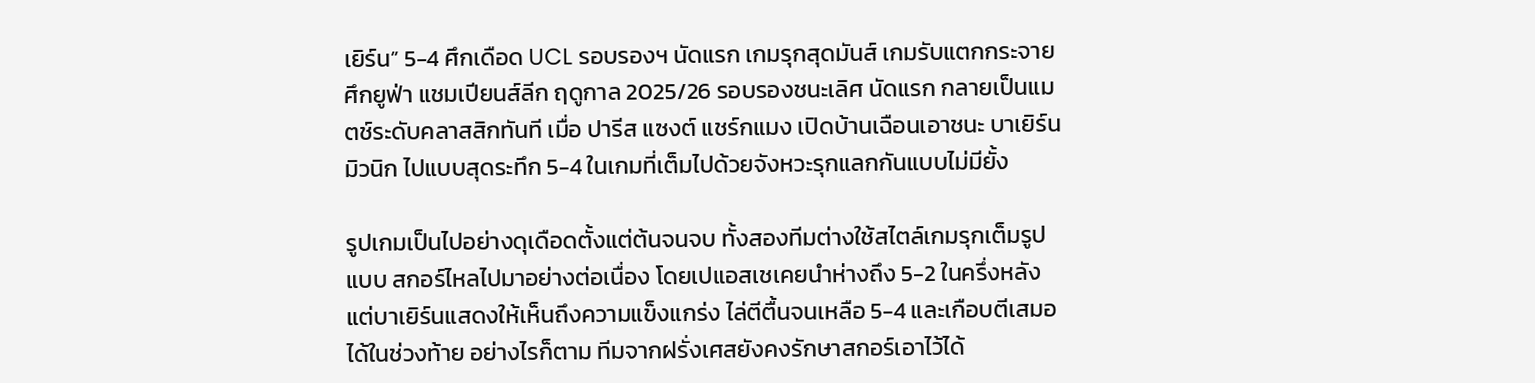เยิร์น” 5-4 ศึกเดือด UCL รอบรองฯ นัดแรก เกมรุกสุดมันส์ เกมรับแตกกระจาย
ศึกยูฟ่า แชมเปียนส์ลีก ฤดูกาล 2025/26 รอบรองชนะเลิศ นัดแรก กลายเป็นแมตช์ระดับคลาสสิกทันที เมื่อ ปารีส แซงต์ แชร์กแมง เปิดบ้านเฉือนเอาชนะ บาเยิร์น มิวนิก ไปแบบสุดระทึก 5-4 ในเกมที่เต็มไปด้วยจังหวะรุกแลกกันแบบไม่มียั้ง

รูปเกมเป็นไปอย่างดุเดือดตั้งแต่ต้นจนจบ ทั้งสองทีมต่างใช้สไตล์เกมรุกเต็มรูปแบบ สกอร์ไหลไปมาอย่างต่อเนื่อง โดยเปแอสเชเคยนำห่างถึง 5-2 ในครึ่งหลัง แต่บาเยิร์นแสดงให้เห็นถึงความแข็งแกร่ง ไล่ตีตื้นจนเหลือ 5-4 และเกือบตีเสมอได้ในช่วงท้าย อย่างไรก็ตาม ทีมจากฝรั่งเศสยังคงรักษาสกอร์เอาไว้ได้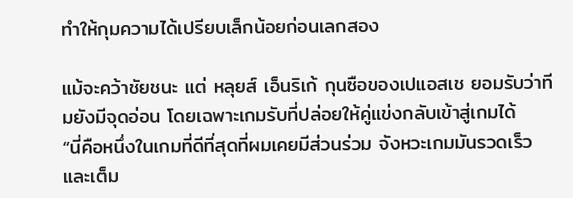ทำให้กุมความได้เปรียบเล็กน้อยก่อนเลกสอง

แม้จะคว้าชัยชนะ แต่ หลุยส์ เอ็นริเก้ กุนซือของเปแอสเช ยอมรับว่าทีมยังมีจุดอ่อน โดยเฉพาะเกมรับที่ปล่อยให้คู่แข่งกลับเข้าสู่เกมได้
“นี่คือหนึ่งในเกมที่ดีที่สุดที่ผมเคยมีส่วนร่วม จังหวะเกมมันรวดเร็วและเต็ม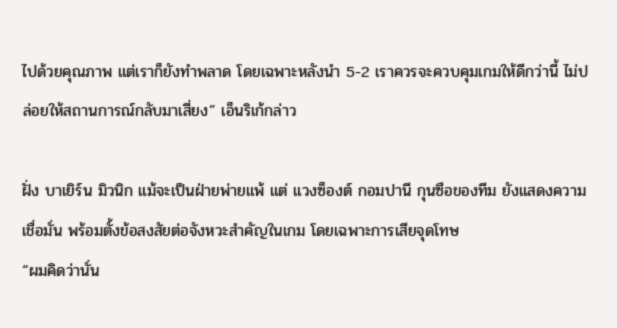ไปด้วยคุณภาพ แต่เราก็ยังทำพลาด โดยเฉพาะหลังนำ 5-2 เราควรจะควบคุมเกมให้ดีกว่านี้ ไม่ปล่อยให้สถานการณ์กลับมาเสี่ยง” เอ็นริเก้กล่าว

ฝั่ง บาเยิร์น มิวนิก แม้จะเป็นฝ่ายพ่ายแพ้ แต่ แวงซ็องต์ กอมปานี กุนซือของทีม ยังแสดงความเชื่อมั่น พร้อมตั้งข้อสงสัยต่อจังหวะสำคัญในเกม โดยเฉพาะการเสียจุดโทษ
“ผมคิดว่านั่น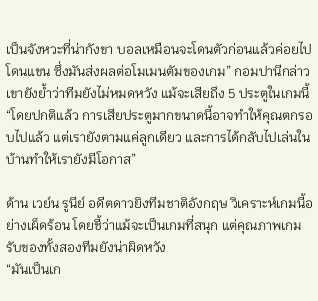เป็นจังหวะที่น่ากังขา บอลเหมือนจะโดนตัวก่อนแล้วค่อยไปโดนแขน ซึ่งมันส่งผลต่อโมเมนตัมของเกม” กอมปานีกล่าว
เขายังย้ำว่าทีมยังไม่หมดหวัง แม้จะเสียถึง 5 ประตูในเกมนี้
“โดยปกติแล้ว การเสียประตูมากขนาดนี้อาจทำให้คุณตกรอบไปแล้ว แต่เรายังตามแค่ลูกเดียว และการได้กลับไปเล่นในบ้านทำให้เรายังมีโอกาส”

ด้าน เวย์น รูนีย์ อดีตดาวยิงทีมชาติอังกฤษ วิเคราะห์เกมนี้อย่างเผ็ดร้อน โดยชี้ว่าแม้จะเป็นเกมที่สนุก แต่คุณภาพเกมรับของทั้งสองทีมยังน่าผิดหวัง
“มันเป็นเก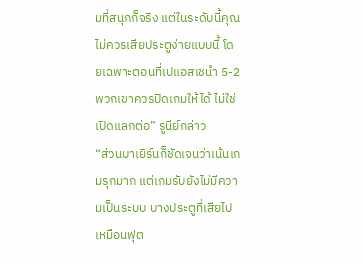มที่สนุกก็จริง แต่ในระดับนี้คุณไม่ควรเสียประตูง่ายแบบนี้ โดยเฉพาะตอนที่เปแอสเชนำ 5-2 พวกเขาควรปิดเกมให้ได้ ไม่ใช่เปิดแลกต่อ” รูนีย์กล่าว
“ส่วนบาเยิร์นก็ชัดเจนว่าเน้นเกมรุกมาก แต่เกมรับยังไม่มีความเป็นระบบ บางประตูที่เสียไปเหมือนฟุต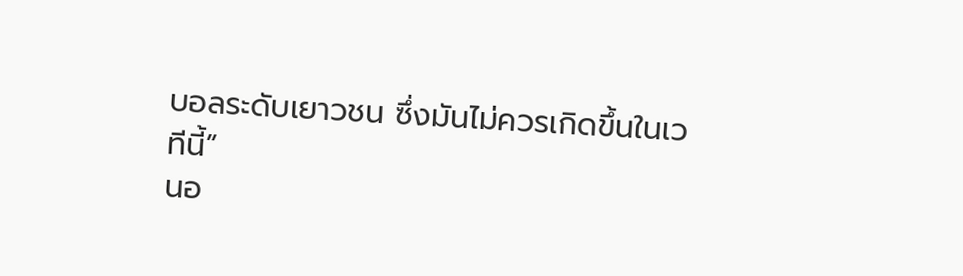บอลระดับเยาวชน ซึ่งมันไม่ควรเกิดขึ้นในเวทีนี้”
นอ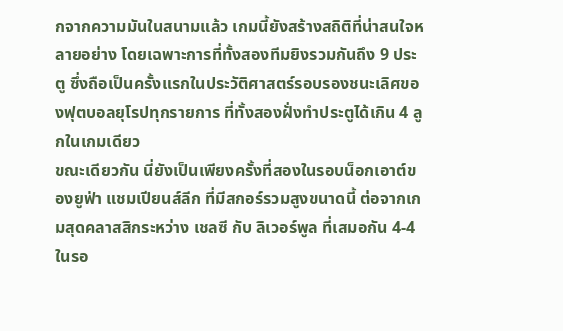กจากความมันในสนามแล้ว เกมนี้ยังสร้างสถิติที่น่าสนใจหลายอย่าง โดยเฉพาะการที่ทั้งสองทีมยิงรวมกันถึง 9 ประตู ซึ่งถือเป็นครั้งแรกในประวัติศาสตร์รอบรองชนะเลิศของฟุตบอลยุโรปทุกรายการ ที่ทั้งสองฝั่งทำประตูได้เกิน 4 ลูกในเกมเดียว
ขณะเดียวกัน นี่ยังเป็นเพียงครั้งที่สองในรอบน็อกเอาต์ของยูฟ่า แชมเปียนส์ลีก ที่มีสกอร์รวมสูงขนาดนี้ ต่อจากเกมสุดคลาสสิกระหว่าง เชลซี กับ ลิเวอร์พูล ที่เสมอกัน 4-4 ในรอ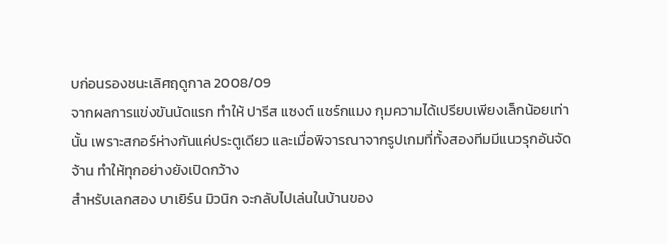บก่อนรองชนะเลิศฤดูกาล 2008/09
จากผลการแข่งขันนัดแรก ทำให้ ปารีส แซงต์ แชร์กแมง กุมความได้เปรียบเพียงเล็กน้อยเท่านั้น เพราะสกอร์ห่างกันแค่ประตูเดียว และเมื่อพิจารณาจากรูปเกมที่ทั้งสองทีมมีแนวรุกอันจัดจ้าน ทำให้ทุกอย่างยังเปิดกว้าง
สำหรับเลกสอง บาเยิร์น มิวนิก จะกลับไปเล่นในบ้านของ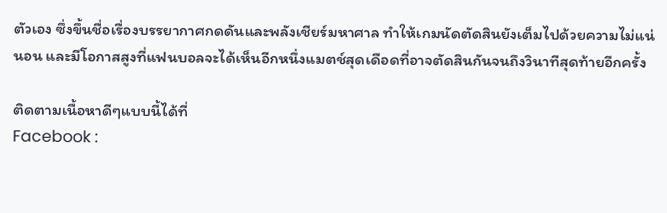ตัวเอง ซึ่งขึ้นชื่อเรื่องบรรยากาศกดดันและพลังเชียร์มหาศาล ทำให้เกมนัดตัดสินยังเต็มไปด้วยความไม่แน่นอน และมีโอกาสสูงที่แฟนบอลจะได้เห็นอีกหนึ่งแมตช์สุดเดือดที่อาจตัดสินกันจนถึงวินาทีสุดท้ายอีกครั้ง

ติดตามเนื้อหาดีๆแบบนี้ได้ที่
Facebook :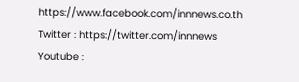https://www.facebook.com/innnews.co.th
Twitter : https://twitter.com/innnews
Youtube :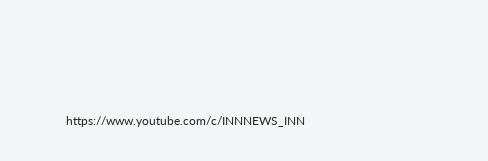https://www.youtube.com/c/INNNEWS_INN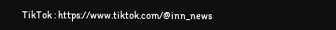TikTok : https://www.tiktok.com/@inn_news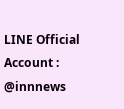LINE Official Account : @innnews